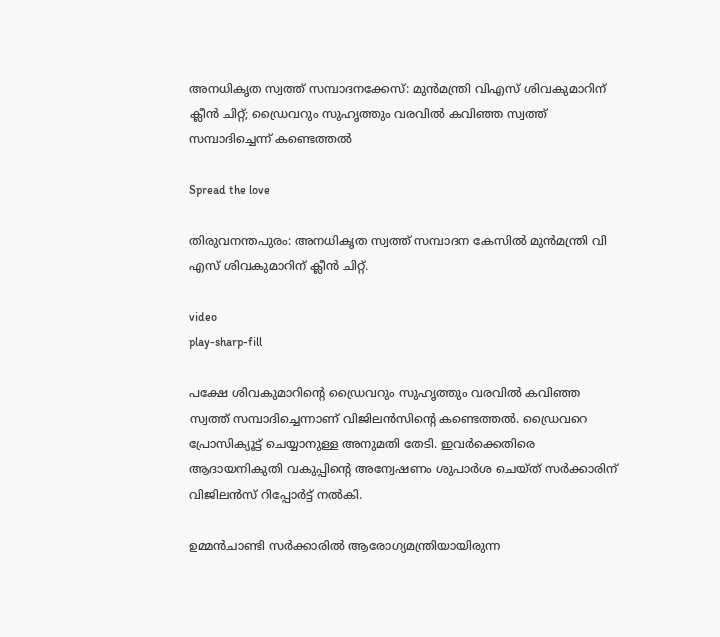അനധികൃത സ്വത്ത് സമ്പാദനക്കേസ്: മുൻമന്ത്രി വിഎസ് ശിവകുമാറിന് ക്ലീൻ ചിറ്റ്; ഡ്രൈവറും സുഹൃത്തും വരവില്‍ കവിഞ്ഞ സ്വത്ത് സമ്പാദിച്ചെന്ന് ‌കണ്ടെത്തല്‍

Spread the love

തിരുവനന്തപുരം: അനധികൃത സ്വത്ത് സമ്പാദന കേസില്‍ മുൻമന്ത്രി വി എസ് ശിവകുമാറിന് ക്ലീൻ ചിറ്റ്.

video
play-sharp-fill

പക്ഷേ ശിവകുമാറിന്‍റെ ഡ്രൈവറും സുഹൃത്തും വരവില്‍ കവിഞ്ഞ സ്വത്ത് സമ്പാദിച്ചെന്നാണ് വിജിലന്‍സിന്‍റെ കണ്ടെത്തല്‍. ഡ്രൈവറെ പ്രോസിക്യൂട്ട് ചെയ്യാനുള്ള അനുമതി തേടി. ഇവര്‍ക്കെതിരെ ആദായനികുതി വകുപ്പിന്‍റെ അന്വേഷണം ശുപാര്‍ശ ചെയ്ത് സര്‍ക്കാരിന് വിജിലന്‍സ് റിപ്പോര്‍ട്ട് നല്‍കി.

ഉമ്മൻചാണ്ടി സർക്കാരില്‍ ആരോഗ്യമന്ത്രിയായിരുന്ന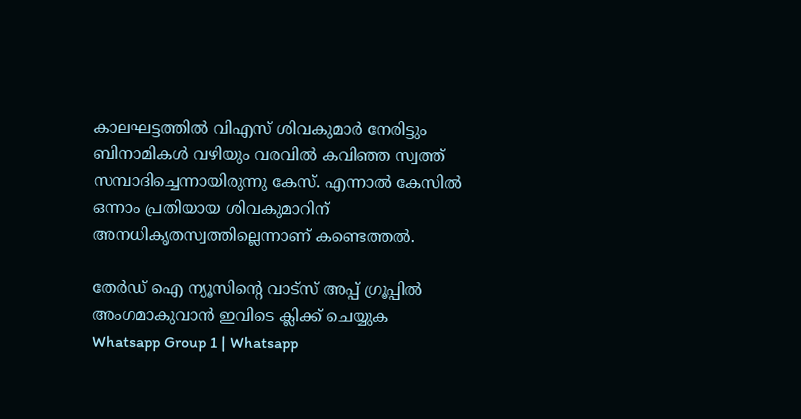കാലഘട്ടത്തില്‍ വിഎസ് ശിവകുമാർ നേരിട്ടും ബിനാമികള്‍ വഴിയും വരവില്‍ കവിഞ്ഞ സ്വത്ത് സമ്പാദിച്ചെന്നായിരുന്നു കേസ്. എന്നാല്‍ കേസില്‍ ഒന്നാം പ്രതിയായ ശിവകുമാറിന് അനധികൃതസ്വത്തില്ലെന്നാണ് കണ്ടെത്തല്‍.

തേർഡ് ഐ ന്യൂസിന്റെ വാട്സ് അപ്പ് ഗ്രൂപ്പിൽ അംഗമാകുവാൻ ഇവിടെ ക്ലിക്ക് ചെയ്യുക
Whatsapp Group 1 | Whatsapp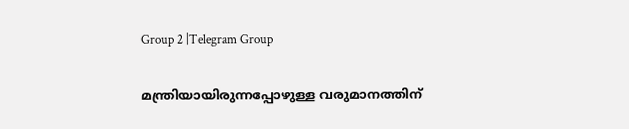Group 2 |Telegram Group

മന്ത്രിയായിരുന്നപ്പോഴുള്ള വരുമാനത്തിന്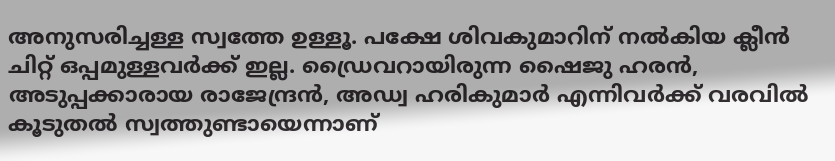അനുസരിച്ചള്ള സ്വത്തേ ഉള്ളൂ. പക്ഷേ ശിവകുമാറിന് നല്‍കിയ ക്ലീൻ ചിറ്റ് ഒപ്പമുള്ളവര്‍ക്ക് ഇല്ല. ഡ്രൈവറായിരുന്ന ഷൈജു ഹരൻ, അടുപ്പക്കാരായ രാജേന്ദ്രൻ, അഡ്വ ഹരികുമാർ എന്നിവർക്ക് വരവില്‍ കൂടുതല്‍ സ്വത്തുണ്ടായെന്നാണ്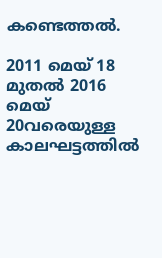കണ്ടെത്തല്‍.

2011 മെയ് 18 മുതല്‍ 2016 മെയ് 20വരെയുള്ള കാലഘട്ടത്തില്‍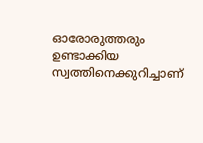ഓരോരുത്തരും ഉണ്ടാക്കിയ സ്വത്തിനെക്കുറിച്ചാണ്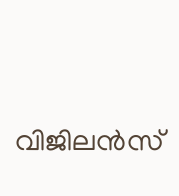വിജിലൻസ്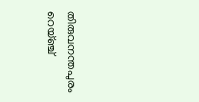തിരുവനന്തപുരം റെയ്ഞ്ച്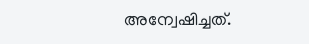അന്വേഷിച്ചത്.